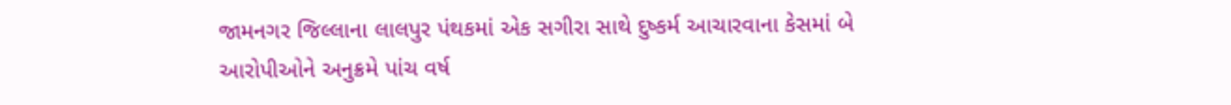જામનગર જિલ્લાના લાલપુર પંથકમાં એક સગીરા સાથે દુષ્કર્મ આચારવાના કેસમાં બે આરોપીઓને અનુક્રમે પાંચ વર્ષ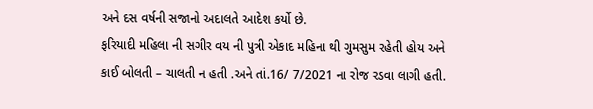અને દસ વર્ષની સજાનો અદાલતે આદેશ કર્યો છે.
ફરિયાદી મહિલા ની સગીર વય ની પુત્રી એકાદ મહિના થી ગુમસુમ રહેતી હોય અને કાઈ બોલતી – ચાલતી ન હતી .અને તાં.16/ 7/2021 ના રોજ રડવા લાગી હતી.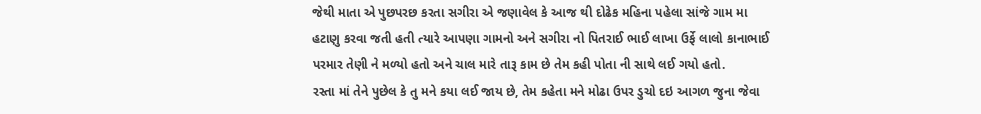જેથી માતા એ પુછપરછ કરતા સગીરા એ જણાવેલ કે આજ થી દોઢેક મહિના પહેલા સાંજે ગામ મા હટાણુ કરવા જતી હતી ત્યારે આપણા ગામનો અને સગીરા નો પિતરાઈ ભાઈ લાખા ઉર્ફે લાલો કાનાભાઈ પરમાર તેણી ને મળ્યો હતો અને ચાલ મારે તારૂ કામ છે તેમ કહી પોતા ની સાથે લઈ ગયો હતો.
રસ્તા માં તેને પુછેલ કે તુ મને કયા લઈ જાય છે, તેમ કહેતા મને મોઢા ઉપર ડુચો દઇ આગળ જુના જેવા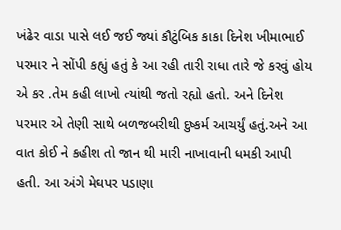ખંઢેર વાડા પાસે લઈ જઈ જ્યાં કૌટુંબિક કાકા દિનેશ ખીમાભાઈ પરમાર ને સોંપી કહ્યું હતું કે આ રહી તારી રાધા તારે જે કરવું હોય એ કર .તેમ કહી લાખો ત્યાંથી જતો રહ્યો હતો. અને દિનેશ પરમાર એ તેણી સાથે બળજબરીથી દુષ્કર્મ આચર્યું હતું.અને આ વાત કોઈ ને કહીશ તો જાન થી મારી નાખાવાની ધમકી આપી હતી. આ અંગે મેઘપર પડાણા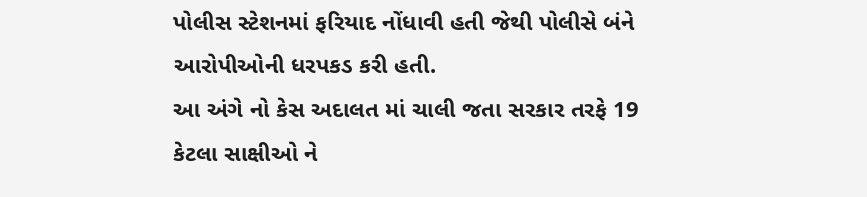પોલીસ સ્ટેશનમાં ફરિયાદ નોંધાવી હતી જેથી પોલીસે બંને આરોપીઓની ધરપકડ કરી હતી.
આ અંગે નો કેસ અદાલત માં ચાલી જતા સરકાર તરફે 19 કેટલા સાક્ષીઓ ને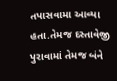તપાસવામા આવ્યા હતા.તેમજ દસ્તાવેજી પુરાવામાં તેમજ બંને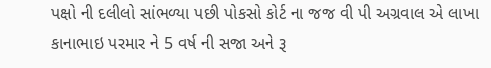પક્ષો ની દલીલો સાંભળ્યા પછી પોકસો કોર્ટ ના જજ વી પી અગ્રવાલ એ લાખા કાનાભાઇ પરમાર ને 5 વર્ષ ની સજા અને રૂ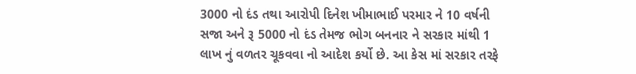3000 નો દંડ તથા આરોપી દિનેશ ખીમાભાઈ પરમાર ને 10 વર્ષની સજા અને રૂ 5000 નો દંડ તેમજ ભોગ બનનાર ને સરકાર માંથી 1 લાખ નું વળતર ચૂકવવા નો આદેશ કર્યો છે. આ કેસ માં સરકાર તરફે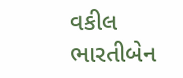વકીલ ભારતીબેન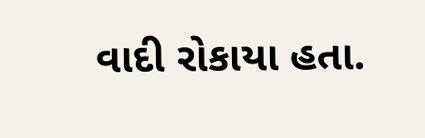વાદી રોકાયા હતા.